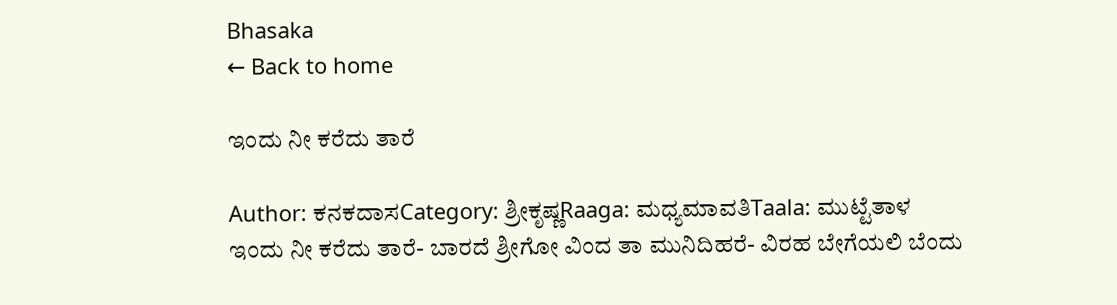Bhasaka
← Back to home

ಇಂದು ನೀ ಕರೆದು ತಾರೆ

Author: ಕನಕದಾಸCategory: ಶ್ರೀಕೃಷ್ಣRaaga: ಮಧ್ಯಮಾವತಿTaala: ಮುಟ್ಟೆತಾಳ
ಇಂದು ನೀ ಕರೆದು ತಾರೆ- ಬಾರದೆ ಶ್ರೀಗೋ ವಿಂದ ತಾ ಮುನಿದಿಹರೆ- ವಿರಹ ಬೇಗೆಯಲಿ ಬೆಂದು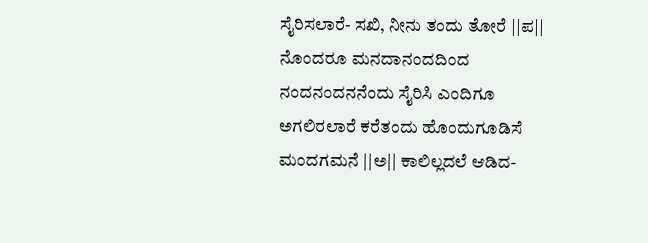ಸೈರಿಸಲಾರೆ- ಸಖಿ, ನೀನು ತಂದು ತೋರೆ ||ಪ|| ನೊಂದರೂ ಮನದಾನಂದದಿಂದ ನಂದನಂದನನೆಂದು ಸೈರಿಸಿ ಎಂದಿಗೂ ಅಗಲಿರಲಾರೆ ಕರೆತಂದು ಹೊಂದುಗೂಡಿಸೆ ಮಂದಗಮನೆ ||ಅ|| ಕಾಲಿಲ್ಲದಲೆ ಆಡಿದ-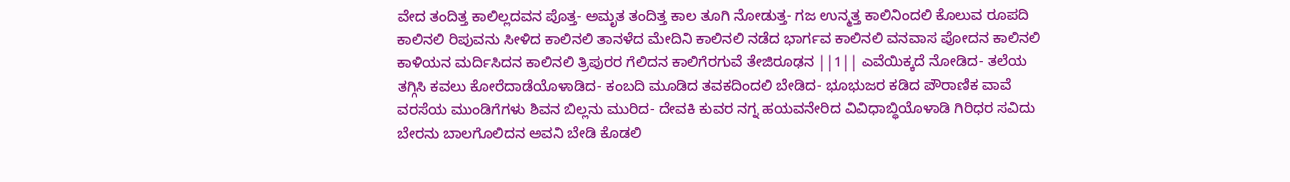ವೇದ ತಂದಿತ್ತ ಕಾಲಿಲ್ಲದವನ ಪೊತ್ತ- ಅಮೃತ ತಂದಿತ್ತ ಕಾಲ ತೂಗಿ ನೋಡುತ್ತ- ಗಜ ಉನ್ಮತ್ತ ಕಾಲಿನಿಂದಲಿ ಕೊಲುವ ರೂಪದಿ ಕಾಲಿನಲಿ ರಿಪುವನು ಸೀಳಿದ ಕಾಲಿನಲಿ ತಾನಳೆದ ಮೇದಿನಿ ಕಾಲಿನಲಿ ನಡೆದ ಭಾರ್ಗವ ಕಾಲಿನಲಿ ವನವಾಸ ಪೋದನ ಕಾಲಿನಲಿ ಕಾಳಿಯನ ಮರ್ದಿಸಿದನ ಕಾಲಿನಲಿ ತ್ರಿಪುರರ ಗೆಲಿದನ ಕಾಲಿಗೆರಗುವೆ ತೇಜಿರೂಢನ ||1|| ಎವೆಯಿಕ್ಕದೆ ನೋಡಿದ- ತಲೆಯ ತಗ್ಗಿಸಿ ಕವಲು ಕೋರೆದಾಡೆಯೊಳಾಡಿದ- ಕಂಬದಿ ಮೂಡಿದ ತವಕದಿಂದಲಿ ಬೇಡಿದ- ಭೂಭುಜರ ಕಡಿದ ಪೌರಾಣಿಕ ವಾವೆ ವರಸೆಯ ಮುಂಡಿಗೆಗಳು ಶಿವನ ಬಿಲ್ಲನು ಮುರಿದ- ದೇವಕಿ ಕುವರ ನಗ್ನ ಹಯವನೇರಿದ ವಿವಿಧಾಬ್ಧಿಯೊಳಾಡಿ ಗಿರಿಧರ ಸವಿದು ಬೇರನು ಬಾಲಗೊಲಿದನ ಅವನಿ ಬೇಡಿ ಕೊಡಲಿ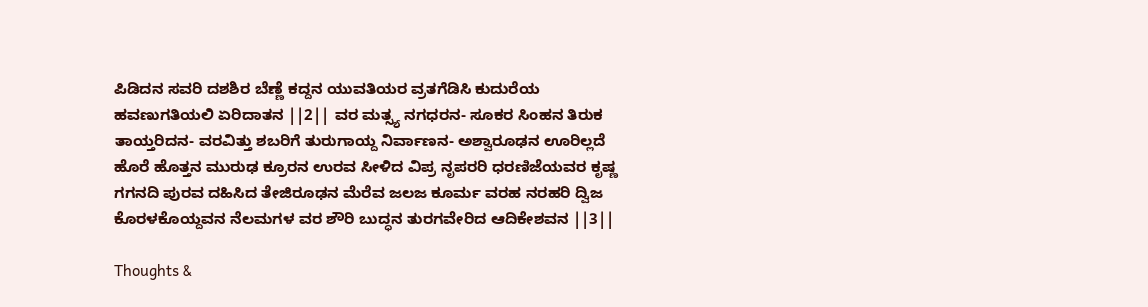ಪಿಡಿದನ ಸವರಿ ದಶಶಿರ ಬೆಣ್ಣೆ ಕದ್ದನ ಯುವತಿಯರ ವ್ರತಗೆಡಿಸಿ ಕುದುರೆಯ ಹವಣುಗತಿಯಲಿ ಏರಿದಾತನ ||2|| ವರ ಮತ್ಸ್ಯ ನಗಧರನ- ಸೂಕರ ಸಿಂಹನ ತಿರುಕ ತಾಯ್ತರಿದನ- ವರವಿತ್ತು ಶಬರಿಗೆ ತುರುಗಾಯ್ದ ನಿರ್ವಾಣನ- ಅಶ್ವಾರೂಢನ ಊರಿಲ್ಲದೆ ಹೊರೆ ಹೊತ್ತನ ಮುರುಢ ಕ್ರೂರನ ಉರವ ಸೀಳಿದ ವಿಪ್ರ ನೃಪರರಿ ಧರಣಿಜೆಯವರ ಕೃಷ್ಣ ಗಗನದಿ ಪುರವ ದಹಿಸಿದ ತೇಜಿರೂಢನ ಮೆರೆವ ಜಲಜ ಕೂರ್ಮ ವರಹ ನರಹರಿ ದ್ವಿಜ ಕೊರಳಕೊಯ್ದವನ ನೆಲಮಗಳ ವರ ಶೌರಿ ಬುದ್ಧನ ತುರಗವೇರಿದ ಆದಿಕೇಶವನ ||3||

Thoughts &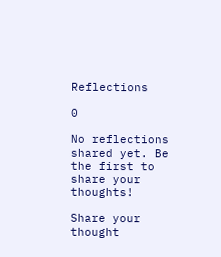Reflections

0

No reflections shared yet. Be the first to share your thoughts!

Share your thought